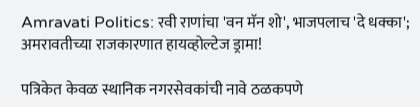Amravati Politics: रवी राणांचा 'वन मॅन शो', भाजपलाच 'दे धक्का'; अमरावतीच्या राजकारणात हायव्होल्टेज ड्रामा!

पत्रिकेत केवळ स्थानिक नगरसेवकांची नावे ठळकपणे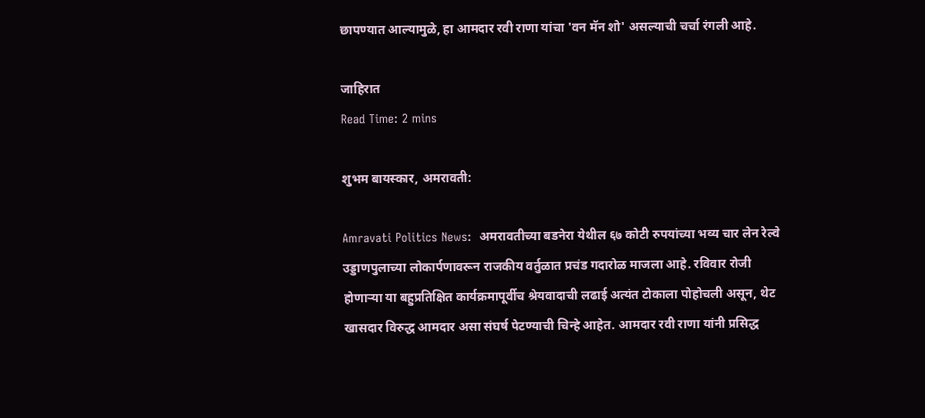छापण्यात आल्यामुळे, हा आमदार रवी राणा यांचा 'वन मॅन शो' असल्याची चर्चा रंगली आहे.

जाहिरात
Read Time: 2 mins

शुभम बायस्कार, अमरावती:

Amravati Politics News:  अमरावतीच्या बडनेरा येथील ६७ कोटी रुपयांच्या भव्य चार लेन रेल्वे उड्डाणपुलाच्या लोकार्पणावरून राजकीय वर्तुळात प्रचंड गदारोळ माजला आहे. रविवार रोजी होणाऱ्या या बहुप्रतिक्षित कार्यक्रमापूर्वीच श्रेयवादाची लढाई अत्यंत टोकाला पोहोचली असून, थेट खासदार विरुद्ध आमदार असा संघर्ष पेटण्याची चिन्हे आहेत. आमदार रवी राणा यांनी प्रसिद्ध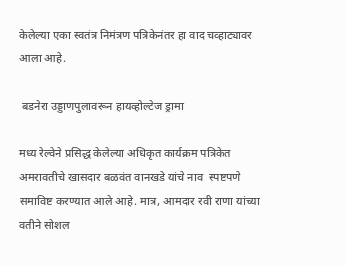केलेल्या एका स्वतंत्र निमंत्रण पत्रिकेनंतर हा वाद चव्हाट्यावर आला आहे.

 बडनेरा उड्डाणपुलावरून हायव्होल्टेज ड्रामा

मध्य रेल्वेने प्रसिद्ध केलेल्या अधिकृत कार्यक्रम पत्रिकेत अमरावतीचे खासदार बळवंत वानखडे यांचे नाव  स्पष्टपणे समाविष्ट करण्यात आले आहे. मात्र, आमदार रवी राणा यांच्या वतीने सोशल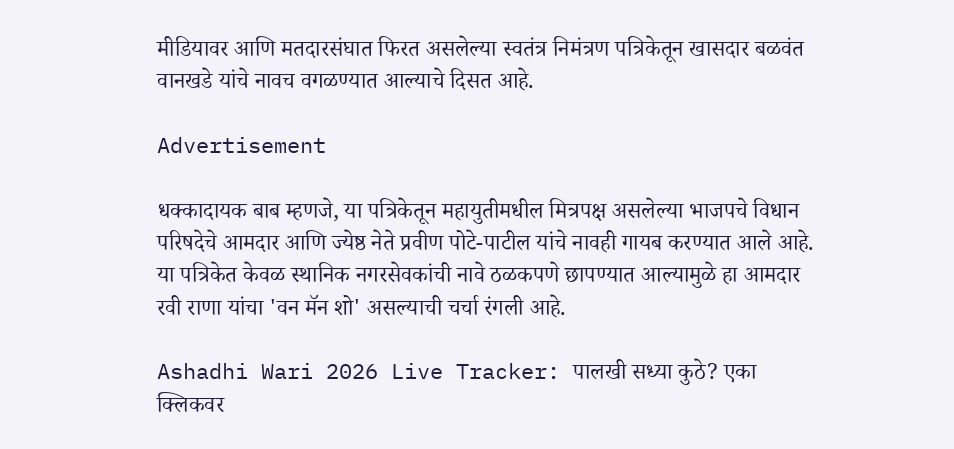मीडियावर आणि मतदारसंघात फिरत असलेल्या स्वतंत्र निमंत्रण पत्रिकेतून खासदार बळवंत वानखडे यांचे नावच वगळण्यात आल्याचे दिसत आहे.

Advertisement

धक्कादायक बाब म्हणजे, या पत्रिकेतून महायुतीमधील मित्रपक्ष असलेल्या भाजपचे विधान परिषदेचे आमदार आणि ज्येष्ठ नेते प्रवीण पोटे-पाटील यांचे नावही गायब करण्यात आले आहे. या पत्रिकेत केवळ स्थानिक नगरसेवकांची नावे ठळकपणे छापण्यात आल्यामुळे हा आमदार रवी राणा यांचा 'वन मॅन शो' असल्याची चर्चा रंगली आहे.

Ashadhi Wari 2026 Live Tracker: पालखी सध्या कुठे? एका क्लिकवर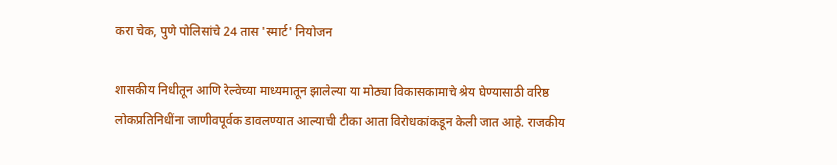करा चेक, पुणे पोलिसांचे 24 तास 'स्मार्ट' नियोजन

शासकीय निधीतून आणि रेल्वेच्या माध्यमातून झालेल्या या मोठ्या विकासकामाचे श्रेय घेण्यासाठी वरिष्ठ लोकप्रतिनिधींना जाणीवपूर्वक डावलण्यात आल्याची टीका आता विरोधकांकडून केली जात आहे. राजकीय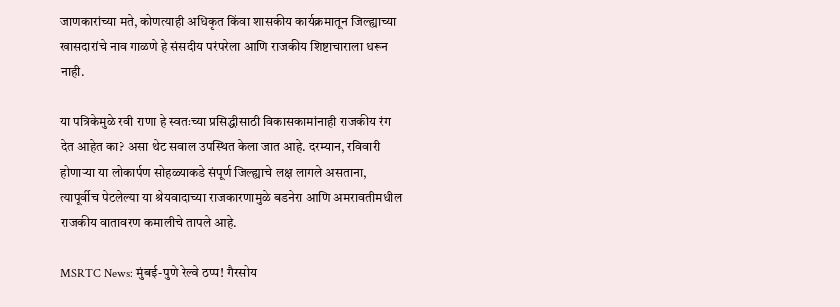जाणकारांच्या मते, कोणत्याही अधिकृत किंवा शासकीय कार्यक्रमातून जिल्ह्याच्या खासदारांचे नाव गाळणे हे संसदीय परंपरेला आणि राजकीय शिष्टाचाराला धरून नाही.

या पत्रिकेमुळे रवी राणा हे स्वतःच्या प्रसिद्धीसाठी विकासकामांनाही राजकीय रंग देत आहेत का? असा थेट सवाल उपस्थित केला जात आहे. दरम्यान, रविवारी होणाऱ्या या लोकार्पण सोहळ्याकडे संपूर्ण जिल्ह्याचे लक्ष लागले असताना, त्यापूर्वीच पेटलेल्या या श्रेयवादाच्या राजकारणामुळे बडनेरा आणि अमरावतीमधील राजकीय वातावरण कमालीचे तापले आहे.

MSRTC News: मुंबई-पुणे रेल्वे ठप्प! गैरसोय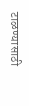टाळण्यासाठी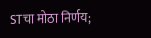STचा मोठा निर्णय;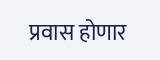प्रवास होणार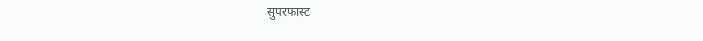सुपरफास्ट